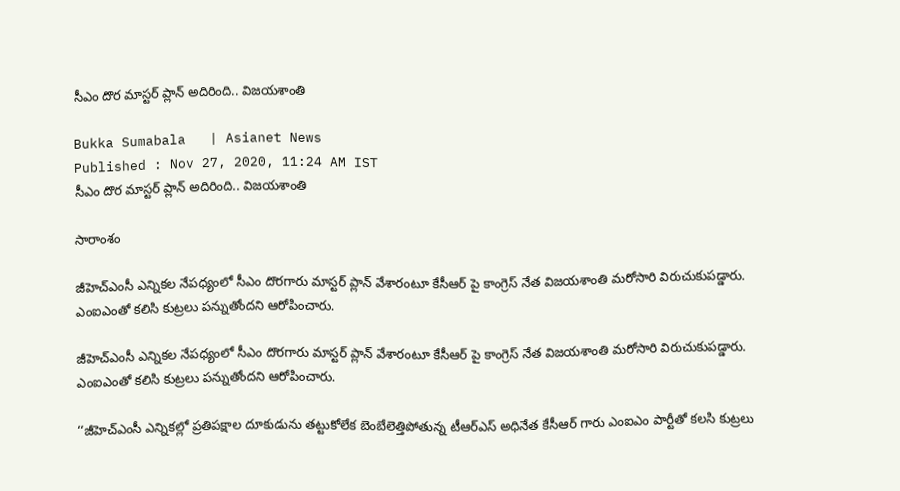సీఎం దొర మాస్టర్ ప్లాన్ అదిరింది.. విజయశాంతి

Bukka Sumabala   | Asianet News
Published : Nov 27, 2020, 11:24 AM IST
సీఎం దొర మాస్టర్ ప్లాన్ అదిరింది.. విజయశాంతి

సారాంశం

జీహెచ్ఎంసీ ఎన్నికల నేపధ్యంలో సీఎం దొరగారు మాస్టర్ ప్లాన్ వేశారంటూ కేసీఆర్ పై కాంగ్రెస్ నేత విజయశాంతి మరోసారి విరుచుకుపడ్డారు. ఎంఐఎంతో కలిసి కుట్రలు పన్నుతోందని ఆరోపించారు.

జీహెచ్ఎంసీ ఎన్నికల నేపధ్యంలో సీఎం దొరగారు మాస్టర్ ప్లాన్ వేశారంటూ కేసీఆర్ పై కాంగ్రెస్ నేత విజయశాంతి మరోసారి విరుచుకుపడ్డారు. ఎంఐఎంతో కలిసి కుట్రలు పన్నుతోందని ఆరోపించారు.

‘‘జీహెచ్ఎంసీ ఎన్నికల్లో ప్రతిపక్షాల దూకుడును తట్టుకోలేక బెంబేలెత్తిపోతున్న టీఆర్‌ఎస్ అధినేత కేసీఆర్ గారు ఎంఐఎం పార్టీతో కలసి కుట్రలు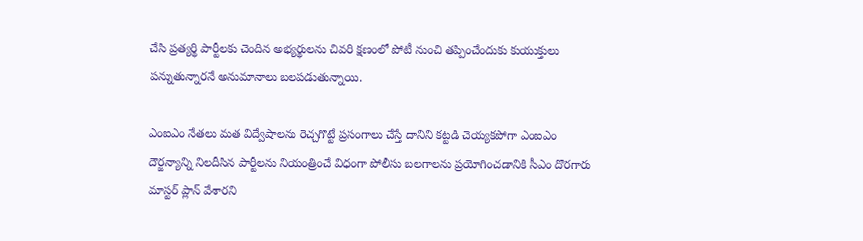చేసి ప్రత్యర్థి పార్టీలకు చెందిన అభ్యర్థులను చివరి క్షణంలో పోటీ నుంచి తప్పించేందుకు కుయుక్తులు పన్నుతున్నారనే అనుమానాలు బలపడుతున్నాయి.

ఎంఐఎం నేతలు మత విద్వేషాలను రెచ్చగొట్టే ప్రసంగాలు చేస్తే దానిని కట్టడి చెయ్యకపోగా ఎంఐఎం దౌర్జన్యాన్ని నిలదీసిన పార్టీలను నియంత్రించే విధంగా పోలీసు బలగాలను ప్రయోగించడానికి సీఎం దొరగారు మాస్టర్ ప్లాన్ వేశారని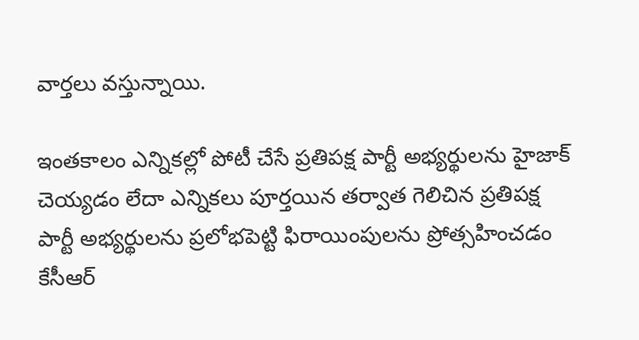వార్తలు వస్తున్నాయి.

ఇంతకాలం ఎన్నికల్లో పోటీ చేసే ప్రతిపక్ష పార్టీ అభ్యర్థులను హైజాక్ చెయ్యడం లేదా ఎన్నికలు పూర్తయిన తర్వాత గెలిచిన ప్రతిపక్ష పార్టీ అభ్యర్థులను ప్రలోభపెట్టి ఫిరాయింపులను ప్రోత్సహించడం కేసీఆర్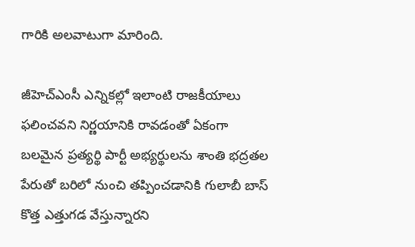గారికి అలవాటుగా మారింది.

జీహెచ్ఎంసీ ఎన్నికల్లో ఇలాంటి రాజకీయాలు ఫలించవని నిర్ణయానికి రావడంతో ఏకంగా బలమైన ప్రత్యర్థి పార్టీ అభ్యర్థులను శాంతి భద్రతల పేరుతో బరిలో నుంచి తప్పించడానికి గులాబీ బాస్ కొత్త ఎత్తుగడ వేస్తున్నారని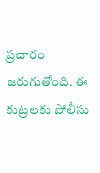ప్రచారం జరుగుతోంది. ఈ కుట్రలకు పోలీసు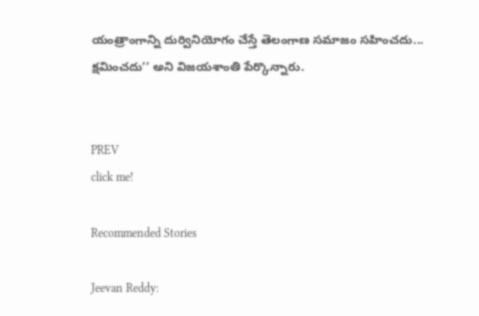యంత్రాంగాన్ని దుర్వినియోగం చేస్తే తెలంగాణ సమాజం సహించదు... క్షమించదు’’ అని విజయశాంతి పేర్కొన్నారు.


PREV
click me!

Recommended Stories

Jeevan Reddy: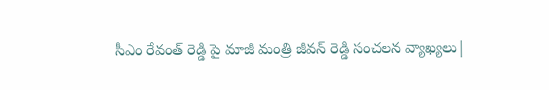సీఎం రేవంత్ రెడ్డి పై మాజీ మంత్రి జీవన్ రెడ్డి సంచలన వ్యాఖ్యలు|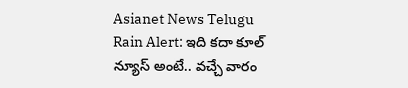Asianet News Telugu
Rain Alert: ఇది క‌దా కూల్ న్యూస్ అంటే.. వ‌చ్చే వారం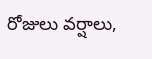రోజులు వ‌ర్షాలు,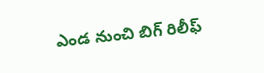ఎండ నుంచి బిగ్ రిలీఫ్